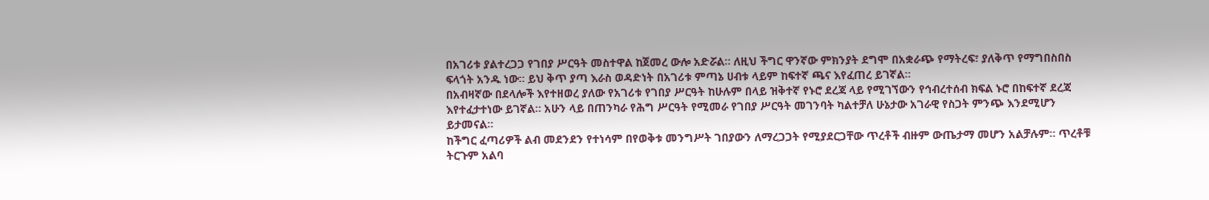በአገሪቱ ያልተረጋጋ የገበያ ሥርዓት መስተዋል ከጀመረ ውሎ አድሯል። ለዚህ ችግር ዋንኛው ምክንያት ደግሞ በአቋራጭ የማትረፍ፣ ያለቅጥ የማግበስበስ ፍላጎት አንዱ ነው። ይህ ቅጥ ያጣ እራስ ወዳድነት በአገሪቱ ምጣኔ ሀብቱ ላይም ከፍተኛ ጫና እየፈጠረ ይገኛል።
በአብዛኛው በደላሎች እየተዘወረ ያለው የአገሪቱ የገበያ ሥርዓት ከሁሉም በላይ ዝቅተኛ የኑሮ ደረጃ ላይ የሚገኘውን የኅብረተሰብ ክፍል ኑሮ በከፍተኛ ደረጃ እየተፈታተነው ይገኛል። አሁን ላይ በጠንካራ የሕግ ሥርዓት የሚመራ የገበያ ሥርዓት መገንባት ካልተቻለ ሁኔታው አገራዊ የስጋት ምንጭ እንደሚሆን ይታመናል።
ከችግር ፈጣሪዎች ልብ መደንደን የተነሳም በየወቅቱ መንግሥት ገበያውን ለማረጋጋት የሚያደርጋቸው ጥረቶች ብዙም ውጤታማ መሆን አልቻሉም። ጥረቶቹ ትርጉም አልባ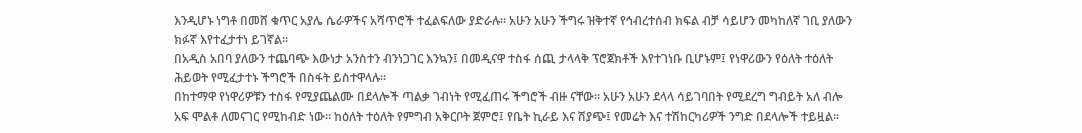እንዲሆኑ ነግቶ በመሸ ቁጥር አያሌ ሴራዎችና አሻጥሮች ተፈልፍለው ያድራሉ። አሁን አሁን ችግሩ ዝቅተኛ የኅብረተሰብ ክፍል ብቻ ሳይሆን መካከለኛ ገቢ ያለውን ክፉኛ እየተፈታተነ ይገኛል።
በአዲስ አበባ ያለውን ተጨባጭ እውነታ አንስተን ብንነጋገር እንኳን፤ በመዲናዋ ተስፋ ሰጪ ታላላቅ ፕሮጀክቶች እየተገነቡ ቢሆኑም፤ የነዋሪውን የዕለት ተዕለት ሕይወት የሚፈታተኑ ችግሮች በስፋት ይስተዋላሉ።
በከተማዋ የነዋሪዎቹን ተስፋ የሚያጨልሙ በደላሎች ጣልቃ ገብነት የሚፈጠሩ ችግሮች ብዙ ናቸው። አሁን አሁን ደላላ ሳይገባበት የሚደረግ ግብይት አለ ብሎ አፍ ሞልቶ ለመናገር የሚከብድ ነው። ከዕለት ተዕለት የምግብ አቅርቦት ጀምሮ፤ የቤት ኪራይ እና ሽያጭ፤ የመሬት እና ተሽከርካሪዎች ንግድ በደላሎች ተይዟል።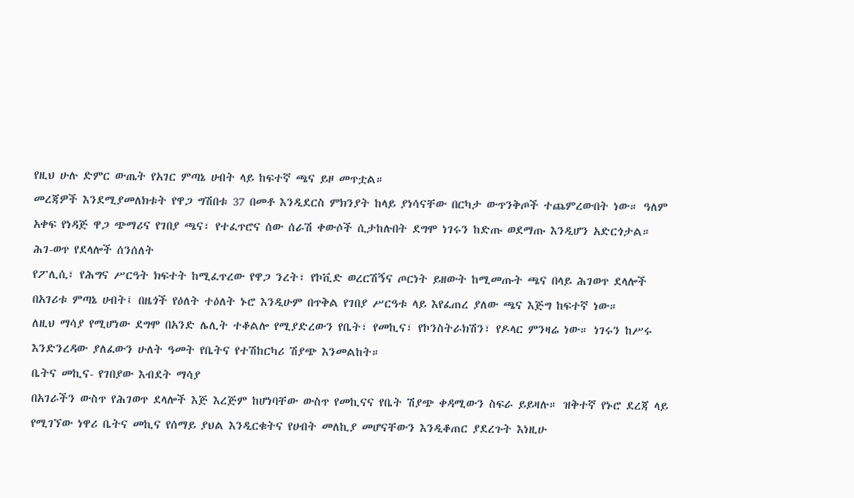የዚህ ሁሉ ድምር ውጤት የአገር ምጣኔ ሀብት ላይ ከፍተኛ ጫና ይዞ መጥቷል።
መረጃዎች እንደሚያመለክቱት የዋጋ ግሽበቱ 37 በመቶ እንዲደርስ ምክንያት ከላይ ያነሳናቸው በርካታ ውጥንቅጦች ተጨምረውበት ነው። ዓለም አቀፍ የነዳጅ ዋጋ ጭማሪና የገበያ ጫና፣ የተፈጥሮና ሰው ሰራሽ ቀውሶች ሲታከሉበት ደግሞ ነገሩን ከድጡ ወደማጡ እንዲሆን አድርጎታል።
ሕገ-ወጥ የደላሎች ሰንሰለት
የፖሊሲ፣ የሕግና ሥርዓት ክፍተት ከሚፈጥረው የዋጋ ንረት፣ የኮቪድ ወረርሽኝና ጦርነት ይዘውት ከሚመጡት ጫና በላይ ሕገወጥ ደላሎች በአገሪቱ ምጣኔ ሀብት፤ በዜጎች የዕለት ተዕለት ኑሮ እንዲሁም በጥቅል የገበያ ሥርዓቱ ላይ እየፈጠረ ያለው ጫና እጅግ ከፍተኛ ነው።
ለዚህ ማሳያ የሚሆነው ደግሞ በአንድ ሌሊት ተቆልሎ የሚያድረውን የቤት፣ የመኪና፣ የኮንስትራክሽን፣ የዶላር ምንዛሬ ነው። ነገሩን ከሥሩ እንድንረዳው ያለፈውን ሁለት ዓመት የቤትና የተሽከርካሪ ሽያጭ እንመልከት።
ቤትና መኪና- የገበያው እብደት ማሳያ
በአገራችን ውስጥ የሕገወጥ ደላሎች እጅ እረጅም ከሆነባቸው ውስጥ የመኪናና የቤት ሽያጭ ቀዳሚውን ስፍራ ይይዛሉ። ዝቅተኛ የኑሮ ደረጃ ላይ የሚገኘው ነዋሪ ቤትና መኪና የሰማይ ያህል እንዲርቁትና የሀብት መለኪያ መሆናቸውን እንዲቆጠር ያደረጉት እነዚሁ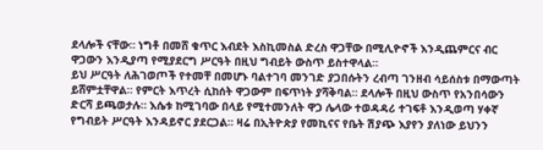ደላሎች ናቸው። ነግቶ በመሸ ቁጥር እብደት እስኪመስል ድረስ ዋጋቸው በሚሊዮኖች እንዲጨምርና ብር ዋጋውን እንዲያጣ የሚያደርግ ሥርዓት በዚህ ግብይት ውስጥ ይስተዋላል።
ይህ ሥርዓት ለሕገወጦች የተመቸ በመሆኑ ባልተገባ መንገድ ያጋበሱትን ረብጣ ገንዘብ ሳይሰስቱ በማውጣት ይሸምቷቸዋል። የምርት እጥረት ሲከሰት ዋጋውም በፍጥነት ያሻቅባል። ደላሎች በዚህ ውስጥ የአንበሳውን ድርሻ ይጫወታሉ። እሴቱ ከሚገባው በላይ የሚተመንለት ዋጋ ሌላው ተወዳዳሪ ተገፍቶ እንዲወጣ ሃቀኛ የግብይት ሥርዓት እንዳይኖር ያደርጋል። ዛሬ በኢትዮጵያ የመኪናና የቤት ሽያጭ እያየን ያለነው ይህንን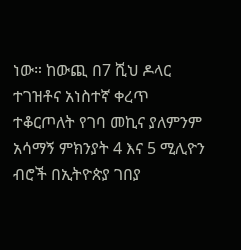ነው። ከውጪ በ7 ሺህ ዶላር ተገዝቶና አነስተኛ ቀረጥ ተቆርጦለት የገባ መኪና ያለምንም አሳማኝ ምክንያት 4 እና 5 ሚሊዮን ብሮች በኢትዮጵያ ገበያ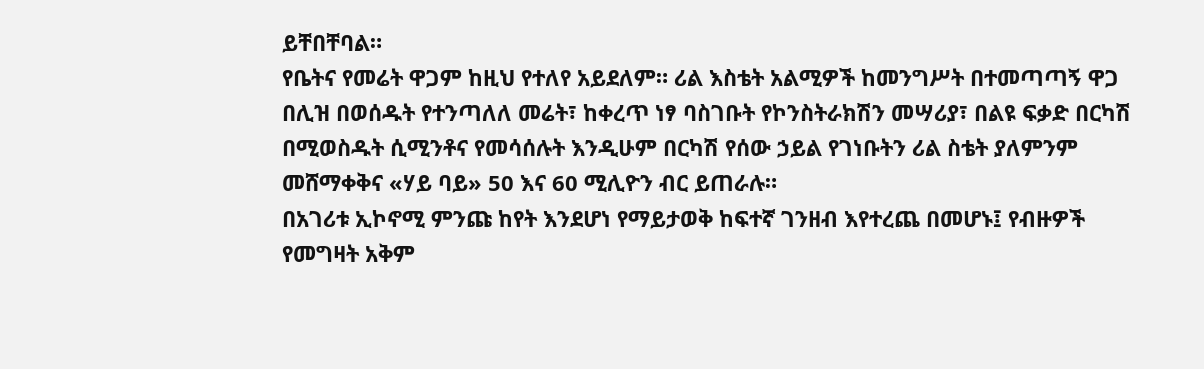ይቸበቸባል።
የቤትና የመሬት ዋጋም ከዚህ የተለየ አይደለም። ሪል እስቴት አልሚዎች ከመንግሥት በተመጣጣኝ ዋጋ በሊዝ በወሰዱት የተንጣለለ መሬት፣ ከቀረጥ ነፃ ባስገቡት የኮንስትራክሽን መሣሪያ፣ በልዩ ፍቃድ በርካሽ በሚወስዱት ሲሚንቶና የመሳሰሉት እንዲሁም በርካሽ የሰው ኃይል የገነቡትን ሪል ስቴት ያለምንም መሸማቀቅና «ሃይ ባይ» 50 እና 60 ሚሊዮን ብር ይጠራሉ።
በአገሪቱ ኢኮኖሚ ምንጩ ከየት እንደሆነ የማይታወቅ ከፍተኛ ገንዘብ እየተረጨ በመሆኑ፤ የብዙዎች የመግዛት አቅም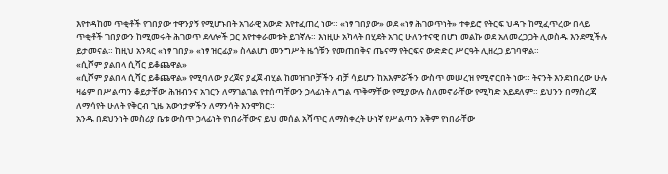እየተዳከመ ጥቂቶች የገበያው ተዋንያኝ የሚሆኑበት አገራዊ አውድ እየተፈጠረ ነው። «ነፃ ገበያው» ወደ «ነፃ ሕገወጥነት» ተቀይሮ የትርፍ ህዳጉ ከሚፈጥረው በላይ ጥቂቶች ገበያውን ከሚመሩት ሕገወጥ ደላሎች ጋር እየተቀራመቱት ይገኛሉ። እነዚሁ አካላት በሂደት አገር ሁለንተናዊ በሆነ መልኩ ወደ አለመረጋጋት ሊወስዱ እንደሚችሉ ይታመናል። ከዚህ አንጻር «ነፃ ገበያ» «ነፃ ዝርፊያ» ስላልሆነ መንግሥት ዜጎቹን የመጠበቅና ጤናማ የትርፍና ውድድር ሥርዓት ሊዘረጋ ይገባዋል።
«ሲሾም ያልበላ ሲሻር ይቆጨዋል»
«ሲሾም ያልበላ ሲሻር ይቆጨዋል» የሚባለው ያረጀና ያፈጀ ብሂል ከመዝገቦቻችን ብቻ ሳይሆን ከአእምሯችን ውስጥ መሠረዝ የሚኖርበት ነው። ትናንት እንደነበረው ሁሉ ዛሬም በሥልጣን ቆይታቸው ሕዝብንና አገርን ለማገልገል የተሰጣቸውን ኃላፊነት ለግል ጥቅማቸው የሚያውሉ ስለመኖራቸው የሚካድ አይደለም። ይህንን በማስረጃ ለማሳየት ሁለት የቅርብ ጊዜ አውነታዎችን ለማንሳት እንሞክር።
አንዱ በደህንነት መስሪያ ቤቱ ውስጥ ኃላፊነት የነበራቸውና ይህ መሰል አሻጥር ለማስቀረት ሁነኛ የሥልጣን አቅም የነበራቸው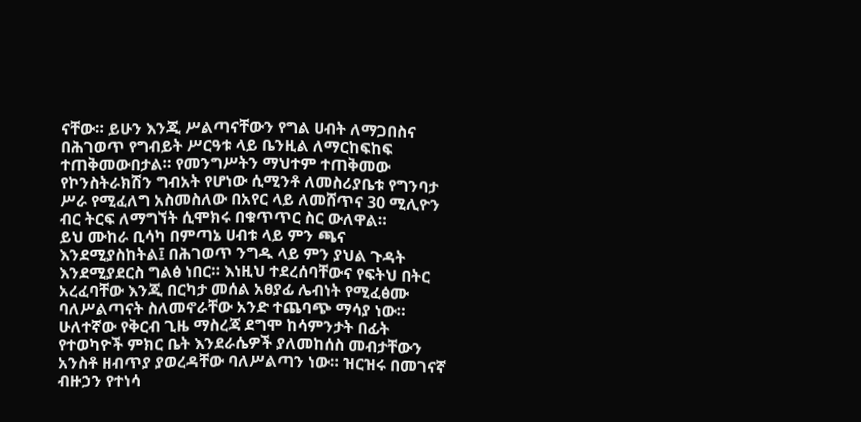ናቸው። ይሁን እንጂ ሥልጣናቸውን የግል ሀብት ለማጋበስና በሕገወጥ የግብይት ሥርዓቱ ላይ ቤንዚል ለማርከፍከፍ ተጠቅመውበታል። የመንግሥትን ማህተም ተጠቅመው የኮንስትራክሽን ግብአት የሆነው ሲሚንቶ ለመስሪያቤቱ የግንባታ ሥራ የሚፈለግ አስመስለው በአየር ላይ ለመሸጥና 30 ሚሊዮን ብር ትርፍ ለማግኘት ሲሞክሩ በቁጥጥር ስር ውለዋል።
ይህ ሙከራ ቢሳካ በምጣኔ ሀብቱ ላይ ምን ጫና እንደሚያስከትል፤ በሕገወጥ ንግዱ ላይ ምን ያህል ጉዳት እንደሚያደርስ ግልፅ ነበር። እነዚህ ተደረሰባቸውና የፍትህ በትር አረፈባቸው እንጂ በርካታ መሰል አፀያፊ ሌብነት የሚፈፅሙ ባለሥልጣናት ስለመኖራቸው አንድ ተጨባጭ ማሳያ ነው።
ሁለተኛው የቅርብ ጊዜ ማስረጃ ደግሞ ከሳምንታት በፊት የተወካዮች ምክር ቤት እንደራሴዎች ያለመከሰስ መብታቸውን አንስቶ ዘብጥያ ያወረዳቸው ባለሥልጣን ነው። ዝርዝሩ በመገናኛ ብዙኃን የተነሳ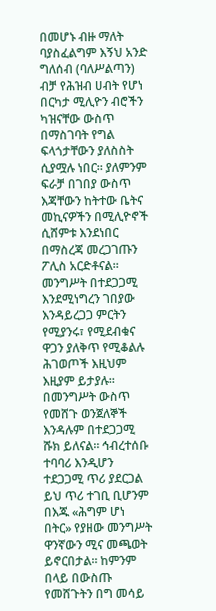በመሆኑ ብዙ ማለት ባያስፈልግም እኝህ አንድ ግለሰብ (ባለሥልጣን) ብቻ የሕዝብ ሀብት የሆነ በርካታ ሚሊዮን ብሮችን ካዝናቸው ውስጥ በማስገባት የግል ፍላጎታቸውን ያለስስት ሲያሟሉ ነበር። ያለምንም ፍራቻ በገበያ ውስጥ እጃቸውን ከትተው ቤትና መኪናዎችን በሚሊዮኖች ሲሸምቱ እንደነበር በማስረጃ መረጋገጡን ፖሊስ አርድቶናል።
መንግሥት በተደጋጋሚ እንደሚነግረን ገበያው እንዳይረጋጋ ምርትን የሚያንሩ፣ የሚደብቁና ዋጋን ያለቅጥ የሚቆልሉ ሕገወጦች እዚህም እዚያም ይታያሉ። በመንግሥት ውስጥ የመሸጉ ወንጀለኞች እንዳሉም በተደጋጋሚ ሹክ ይለናል። ኅብረተሰቡ ተባባሪ እንዲሆን ተደጋጋሚ ጥሪ ያደርጋል ይህ ጥሪ ተገቢ ቢሆንም በእጁ «ሕግም ሆነ በትር» የያዘው መንግሥት ዋንኛውን ሚና መጫወት ይኖርበታል። ከምንም በላይ በውስጡ የመሸጉትን በግ መሳይ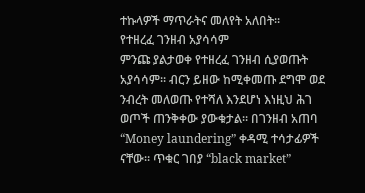ተኩላዎች ማጥራትና መለየት አለበት።
የተዘረፈ ገንዘብ አያሳሳም
ምንጩ ያልታወቀ የተዘረፈ ገንዘብ ሲያወጡት አያሳሳም። ብርን ይዘው ከሚቀመጡ ደግሞ ወደ ንብረት መለወጡ የተሻለ እንደሆነ እነዚህ ሕገ ወጦች ጠንቅቀው ያውቁታል። በገንዘብ አጠባ “Money laundering” ቀዳሚ ተሳታፊዎች ናቸው። ጥቁር ገበያ “black market”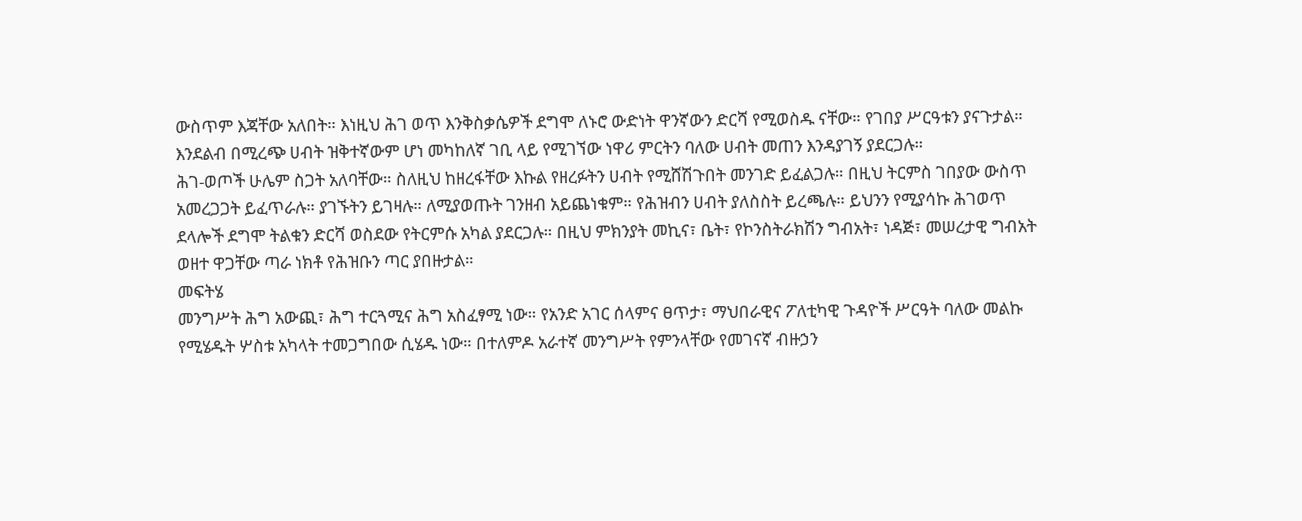ውስጥም እጃቸው አለበት። እነዚህ ሕገ ወጥ እንቅስቃሴዎች ደግሞ ለኑሮ ውድነት ዋንኛውን ድርሻ የሚወስዱ ናቸው። የገበያ ሥርዓቱን ያናጉታል። እንደልብ በሚረጭ ሀብት ዝቅተኛውም ሆነ መካከለኛ ገቢ ላይ የሚገኘው ነዋሪ ምርትን ባለው ሀብት መጠን እንዳያገኝ ያደርጋሉ።
ሕገ-ወጦች ሁሌም ስጋት አለባቸው። ስለዚህ ከዘረፋቸው እኩል የዘረፉትን ሀብት የሚሸሽጉበት መንገድ ይፈልጋሉ። በዚህ ትርምስ ገበያው ውስጥ አመረጋጋት ይፈጥራሉ። ያገኙትን ይገዛሉ። ለሚያወጡት ገንዘብ አይጨነቁም። የሕዝብን ሀብት ያለስስት ይረጫሉ። ይህንን የሚያሳኩ ሕገወጥ ደላሎች ደግሞ ትልቁን ድርሻ ወስደው የትርምሱ አካል ያደርጋሉ። በዚህ ምክንያት መኪና፣ ቤት፣ የኮንስትራክሽን ግብአት፣ ነዳጅ፣ መሠረታዊ ግብአት ወዘተ ዋጋቸው ጣራ ነክቶ የሕዝቡን ጣር ያበዙታል።
መፍትሄ
መንግሥት ሕግ አውጪ፣ ሕግ ተርጓሚና ሕግ አስፈፃሚ ነው። የአንድ አገር ሰላምና ፀጥታ፣ ማህበራዊና ፖለቲካዊ ጉዳዮች ሥርዓት ባለው መልኩ የሚሄዱት ሦስቱ አካላት ተመጋግበው ሲሄዱ ነው። በተለምዶ አራተኛ መንግሥት የምንላቸው የመገናኛ ብዙኃን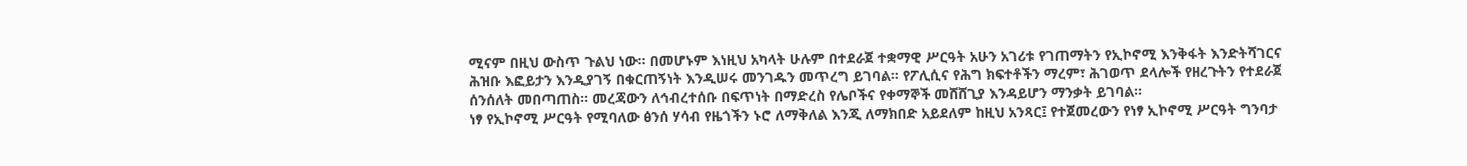ሚናም በዚህ ውስጥ ጉልህ ነው። በመሆኑም እነዚህ አካላት ሁሉም በተደራጀ ተቋማዊ ሥርዓት አሁን አገሪቱ የገጠማትን የኢኮኖሚ እንቅፋት እንድትሻገርና ሕዝቡ እፎይታን እንዲያገኝ በቁርጠኝነት እንዲሠሩ መንገዱን መጥረግ ይገባል። የፖሊሲና የሕግ ክፍተቶችን ማረም፣ ሕገወጥ ደላሎች የዘረጉትን የተደራጀ ሰንሰለት መበጣጠስ። መረጃውን ለኅብረተሰቡ በፍጥነት በማድረስ የሌቦችና የቀማኞች መሸሸጊያ እንዳይሆን ማንቃት ይገባል።
ነፃ የኢኮኖሚ ሥርዓት የሚባለው ፅንሰ ሃሳብ የዜጎችን ኑሮ ለማቅለል እንጂ ለማክበድ አይደለም ከዚህ አንጻር፤ የተጀመረውን የነፃ ኢኮኖሚ ሥርዓት ግንባታ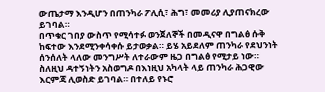ውጤታማ እንዲሆን በጠንካራ ፖሊሲ፣ ሕግ፣ መመሪያ ሊያጠናክረው ይገባል።
በጥቁር ገበያ ውስጥ የሚሳተፉ ወንጀለኞች በመዲናዋ በግልፅ ሱቅ ከፍተው እንደሚንቀሳቀሱ ይታወቃል። ይሄ አይደለም ጠንካራ የደህንነት ሰንሰለት ላለው መንግሥት ለተራውም ዜጋ በግልፅ የሚታይ ነው። ስለዚህ ዳተኝነትን አስወግዶ በእነዚህ አካላት ላይ ጠንካራ ሕጋዊው እርምጃ ሊወስድ ይገባል። በተለይ የኑሮ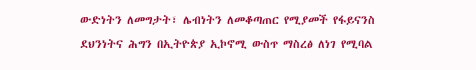ውድነትን ለመግታት፣ ሌብነትን ለመቆጣጠር የሚያመች የፋይናንስ ደህንነትና ሕግን በኢትዮጵያ ኢኮኖሚ ውስጥ ማስረፅ ለነገ የሚባል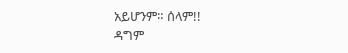አይሆንም። ሰላም!!
ዳግም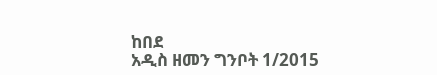ከበደ
አዲስ ዘመን ግንቦት 1/2015